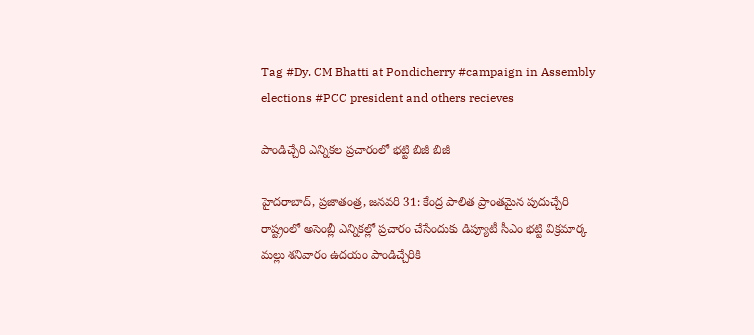Tag #Dy. CM Bhatti at Pondicherry #campaign in Assembly elections #PCC president and others recieves

పాండిచ్చేరి ఎన్నికల ప్రచారంలో భట్టి బిజీ బిజీ

హైదరాబాద్, ప్రజాతంత్ర, జనవరి 31: కేంద్ర పాలిత ప్రాంతమైన పుదుచ్చేరి రాష్ట్రంలో అసెంబ్లీ ఎన్నికల్లో ప్రచారం చేసేందుకు డిప్యూటీ సీఎం భట్టి విక్రమార్క మల్లు శనివారం ఉదయం పాండిచ్చేరికి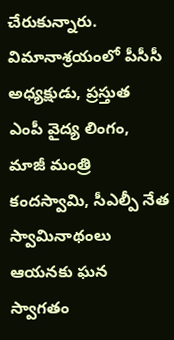చేరుకున్నారు. విమానాశ్రయంలో పీసీసీ అధ్యక్షుడు, ప్రస్తుత ఎంపీ వైద్య లింగం, మాజీ మంత్రి కందస్వామి, సీఎల్పీ నేత స్వామినాథంలు ఆయనకు ఘన స్వాగతం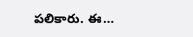పలికారు. ఈ…